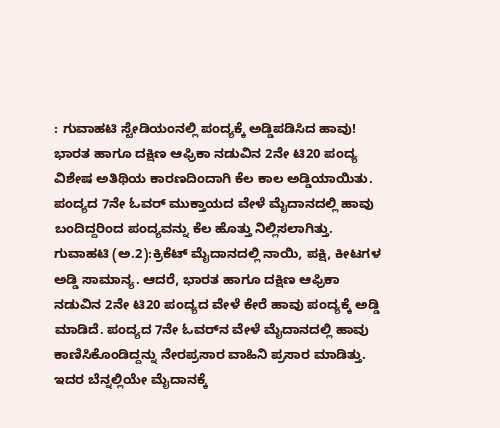: ಗುವಾಹಟಿ ಸ್ಟೇಡಿಯಂನಲ್ಲಿ ಪಂದ್ಯಕ್ಕೆ ಅಡ್ಡಿಪಡಿಸಿದ ಹಾವು! ಭಾರತ ಹಾಗೂ ದಕ್ಷಿಣ ಆಫ್ರಿಕಾ ನಡುವಿನ 2ನೇ ಟಿ20 ಪಂದ್ಯ ವಿಶೇಷ ಅತಿಥಿಯ ಕಾರಣದಿಂದಾಗಿ ಕೆಲ ಕಾಲ ಅಡ್ಡಿಯಾಯಿತು. ಪಂದ್ಯದ 7ನೇ ಓವರ್‌ ಮುಕ್ತಾಯದ ವೇಳೆ ಮೈದಾನದಲ್ಲಿ ಹಾವು ಬಂದಿದ್ದರಿಂದ ಪಂದ್ಯವನ್ನು ಕೆಲ ಹೊತ್ತು ನಿಲ್ಲಿಸಲಾಗಿತ್ತು. ಗುವಾಹಟಿ (ಅ.2):ಕ್ರಿಕೆಟ್‌ ಮೈದಾನದಲ್ಲಿ ನಾಯಿ, ಪಕ್ಷಿ, ಕೀಟಗಳ ಅಡ್ಡಿ ಸಾಮಾನ್ಯ. ಆದರೆ, ಭಾರತ ಹಾಗೂ ದಕ್ಷಿಣ ಆಫ್ರಿಕಾ ನಡುವಿನ 2ನೇ ಟಿ20 ಪಂದ್ಯದ ವೇಳೆ ಕೇರೆ ಹಾವು ಪಂದ್ಯಕ್ಕೆ ಅಡ್ಡಿ ಮಾಡಿದೆ. ಪಂದ್ಯದ 7ನೇ ಓವರ್‌ನ ವೇಳೆ ಮೈದಾನದಲ್ಲಿ ಹಾವು ಕಾಣಿಸಿಕೊಂಡಿದ್ದನ್ನು ನೇರಪ್ರಸಾರ ವಾಹಿನಿ ಪ್ರಸಾರ ಮಾಡಿತ್ತು. ಇದರ ಬೆನ್ನಲ್ಲಿಯೇ ಮೈದಾನಕ್ಕೆ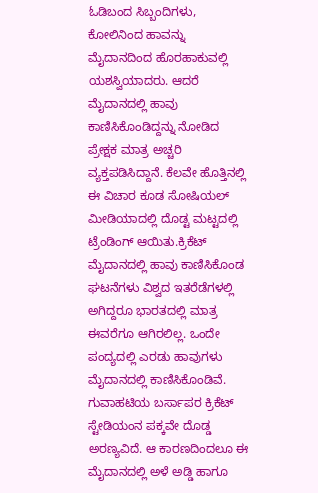ಓಡಿಬಂದ ಸಿಬ್ಬಂದಿಗಳು, ಕೋಲಿನಿಂದ ಹಾವನ್ನು ಮೈದಾನದಿಂದ ಹೊರಹಾಕುವಲ್ಲಿ ಯಶಸ್ವಿಯಾದರು. ಆದರೆ ಮೈದಾನದಲ್ಲಿ ಹಾವು ಕಾಣಿಸಿಕೊಂಡಿದ್ದನ್ನು ನೋಡಿದ ಪ್ರೇಕ್ಷಕ ಮಾತ್ರ ಅಚ್ಚರಿ ವ್ಯಕ್ತಪಡಿಸಿದ್ದಾನೆ. ಕೆಲವೇ ಹೊತ್ತಿನಲ್ಲಿ ಈ ವಿಚಾರ ಕೂಡ ಸೋಷಿಯಲ್‌ ಮೀಡಿಯಾದಲ್ಲಿ ದೊಡ್ಟ ಮಟ್ಟದಲ್ಲಿ ಟ್ರೆಂಡಿಂಗ್‌ ಆಯಿತು.ಕ್ರಿಕೆಟ್‌ ಮೈದಾನದಲ್ಲಿ ಹಾವು ಕಾಣಿಸಿಕೊಂಡ ಘಟನೆಗಳು ವಿಶ್ವದ ಇತರೆಡೆಗಳಲ್ಲಿ ಅಗಿದ್ದರೂ ಭಾರತದಲ್ಲಿ ಮಾತ್ರ ಈವರೆಗೂ ಆಗಿರಲಿಲ್ಲ. ಒಂದೇ ಪಂದ್ಯದಲ್ಲಿ ಎರಡು ಹಾವುಗಳು ಮೈದಾನದಲ್ಲಿ ಕಾಣಿಸಿಕೊಂಡಿವೆ. ಗುವಾಹಟಿಯ ಬರ್ಸಾಪರ ಕ್ರಿಕೆಟ್‌ ಸ್ಟೇಡಿಯಂನ ಪಕ್ಕವೇ ದೊಡ್ಡ ಅರಣ್ಯವಿದೆ. ಆ ಕಾರಣದಿಂದಲೂ ಈ ಮೈದಾನದಲ್ಲಿ ಅಳೆ ಅಡ್ಡಿ ಹಾಗೂ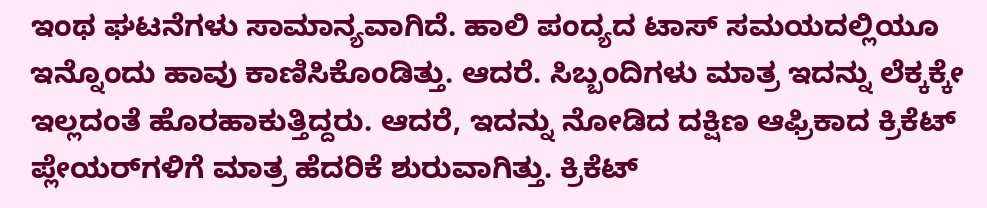ಇಂಥ ಘಟನೆಗಳು ಸಾಮಾನ್ಯವಾಗಿದೆ. ಹಾಲಿ ಪಂದ್ಯದ ಟಾಸ್‌ ಸಮಯದಲ್ಲಿಯೂ ಇನ್ನೊಂದು ಹಾವು ಕಾಣಿಸಿಕೊಂಡಿತ್ತು. ಆದರೆ. ಸಿಬ್ಬಂದಿಗಳು ಮಾತ್ರ ಇದನ್ನು ಲೆಕ್ಕಕ್ಕೇ ಇಲ್ಲದಂತೆ ಹೊರಹಾಕುತ್ತಿದ್ದರು. ಆದರೆ, ಇದನ್ನು ನೋಡಿದ ದಕ್ಷಿಣ ಆಫ್ರಿಕಾದ ಕ್ರಿಕೆಟ್‌ ಪ್ಲೇಯರ್‌ಗಳಿಗೆ ಮಾತ್ರ ಹೆದರಿಕೆ ಶುರುವಾಗಿತ್ತು. ಕ್ರಿಕೆಟ್‌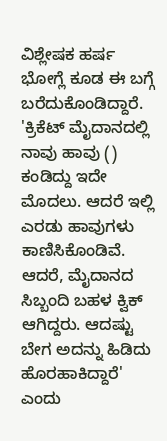ವಿಶ್ಲೇಷಕ ಹರ್ಷ ಭೋಗ್ಲೆ ಕೂಡ ಈ ಬಗ್ಗೆ ಬರೆದುಕೊಂಡಿದ್ದಾರೆ. 'ಕ್ರಿಕೆಟ್‌ ಮೈದಾನದಲ್ಲಿ ನಾವು ಹಾವು () ಕಂಡಿದ್ದು ಇದೇ ಮೊದಲು. ಆದರೆ ಇಲ್ಲಿ ಎರಡು ಹಾವುಗಳು ಕಾಣಿಸಿಕೊಂಡಿವೆ. ಆದರೆ, ಮೈದಾನದ ಸಿಬ್ಬಂದಿ ಬಹಳ ಕ್ವಿಕ್‌ ಆಗಿದ್ದರು. ಆದಷ್ಟು ಬೇಗ ಅದನ್ನು ಹಿಡಿದು ಹೊರಹಾಕಿದ್ದಾರೆ' ಎಂದು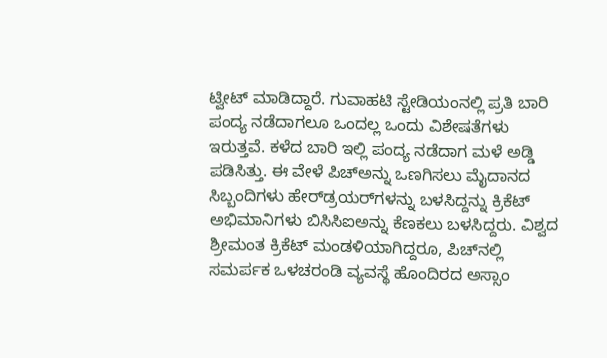ಟ್ವೀಟ್‌ ಮಾಡಿದ್ದಾರೆ. ಗುವಾಹಟಿ ಸ್ಟೇಡಿಯಂನಲ್ಲಿ ಪ್ರತಿ ಬಾರಿ ಪಂದ್ಯ ನಡೆದಾಗಲೂ ಒಂದಲ್ಲ ಒಂದು ವಿಶೇಷತೆಗಳು ಇರುತ್ತವೆ. ಕಳೆದ ಬಾರಿ ಇಲ್ಲಿ ಪಂದ್ಯ ನಡೆದಾಗ ಮಳೆ ಅಡ್ಡಿ ಪಡಿಸಿತ್ತು. ಈ ವೇಳೆ ಪಿಚ್‌ಅನ್ನು ಒಣಗಿಸಲು ಮೈದಾನದ ಸಿಬ್ಬಂದಿಗಳು ಹೇರ್‌ಡ್ರಯರ್‌ಗಳನ್ನು ಬಳಸಿದ್ದನ್ನು ಕ್ರಿಕೆಟ್‌ ಅಭಿಮಾನಿಗಳು ಬಿಸಿಸಿಐಅನ್ನು ಕೆಣಕಲು ಬಳಸಿದ್ದರು. ವಿಶ್ವದ ಶ್ರೀಮಂತ ಕ್ರಿಕೆಟ್‌ ಮಂಡಳಿಯಾಗಿದ್ದರೂ, ಪಿಚ್‌ನಲ್ಲಿ ಸಮರ್ಪಕ ಒಳಚರಂಡಿ ವ್ಯವಸ್ಥೆ ಹೊಂದಿರದ ಅಸ್ಸಾಂ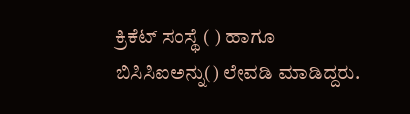ಕ್ರಿಕೆಟ್‌ ಸಂಸ್ಥೆ ( ) ಹಾಗೂ ಬಿಸಿಸಿಐಅನ್ನು() ಲೇವಡಿ ಮಾಡಿದ್ದರು.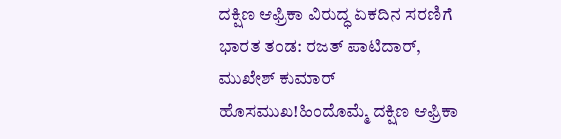ದಕ್ಷಿಣ ಆಫ್ರಿಕಾ ವಿರುದ್ಧ ಏಕದಿನ ಸರಣಿಗೆ ಭಾರತ ತಂಡ: ರಜತ್‌ ಪಾಟಿದಾರ್‌, ಮುಖೇಶ್‌ ಕುಮಾರ್‌ ಹೊಸಮುಖ!ಹಿಂದೊಮ್ಮೆ ದಕ್ಷಿಣ ಆಫ್ರಿಕಾ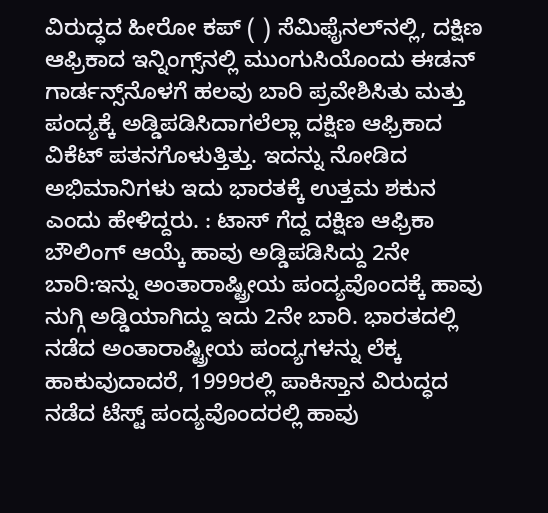ವಿರುದ್ಧದ ಹೀರೋ ಕಪ್ ( ) ಸೆಮಿಫೈನಲ್‌ನಲ್ಲಿ, ದಕ್ಷಿಣ ಆಫ್ರಿಕಾದ ಇನ್ನಿಂಗ್ಸ್‌ನಲ್ಲಿ ಮುಂಗುಸಿಯೊಂದು ಈಡನ್ ಗಾರ್ಡನ್ಸ್‌ನೊಳಗೆ ಹಲವು ಬಾರಿ ಪ್ರವೇಶಿಸಿತು ಮತ್ತು ಪಂದ್ಯಕ್ಕೆ ಅಡ್ಡಿಪಡಿಸಿದಾಗಲೆಲ್ಲಾ ದಕ್ಷಿಣ ಆಫ್ರಿಕಾದ ವಿಕೆಟ್ ಪತನಗೊಳುತ್ತಿತ್ತು. ಇದನ್ನು ನೋಡಿದ ಅಭಿಮಾನಿಗಳು ಇದು ಭಾರತಕ್ಕೆ ಉತ್ತಮ ಶಕುನ ಎಂದು ಹೇಳಿದ್ದರು. : ಟಾಸ್‌ ಗೆದ್ದ ದಕ್ಷಿಣ ಆಫ್ರಿಕಾ ಬೌಲಿಂಗ್‌ ಆಯ್ಕೆ ಹಾವು ಅಡ್ಡಿಪಡಿಸಿದ್ದು 2ನೇ ಬಾರಿ:ಇನ್ನು ಅಂತಾರಾಷ್ಟ್ರೀಯ ಪಂದ್ಯವೊಂದಕ್ಕೆ ಹಾವು ನುಗ್ಗಿ ಅಡ್ಡಿಯಾಗಿದ್ದು ಇದು 2ನೇ ಬಾರಿ. ಭಾರತದಲ್ಲಿ ನಡೆದ ಅಂತಾರಾಷ್ಟ್ರೀಯ ಪಂದ್ಯಗಳನ್ನು ಲೆಕ್ಕ ಹಾಕುವುದಾದರೆ, 1999ರಲ್ಲಿ ಪಾಕಿಸ್ತಾನ ವಿರುದ್ಧದ ನಡೆದ ಟೆಸ್ಟ್‌ ಪಂದ್ಯವೊಂದರಲ್ಲಿ ಹಾವು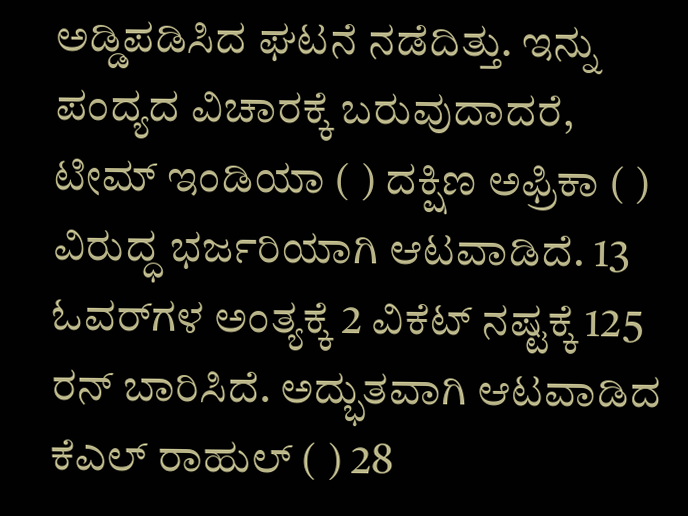ಅಡ್ಡಿಪಡಿಸಿದ ಘಟನೆ ನಡೆದಿತ್ತು. ಇನ್ನು ಪಂದ್ಯದ ವಿಚಾರಕ್ಕೆ ಬರುವುದಾದರೆ, ಟೀಮ್‌ ಇಂಡಿಯಾ ( ) ದಕ್ಷಿಣ ಅಫ್ರಿಕಾ ( ) ವಿರುದ್ಧ ಭರ್ಜರಿಯಾಗಿ ಆಟವಾಡಿದೆ. 13 ಓವರ್‌ಗಳ ಅಂತ್ಯಕ್ಕೆ 2 ವಿಕೆಟ್ ನಷ್ಟಕ್ಕೆ 125 ರನ್ ಬಾರಿಸಿದೆ. ಅದ್ಭುತವಾಗಿ ಆಟವಾಡಿದ ಕೆಎಲ್‌ ರಾಹುಲ್‌ ( ) 28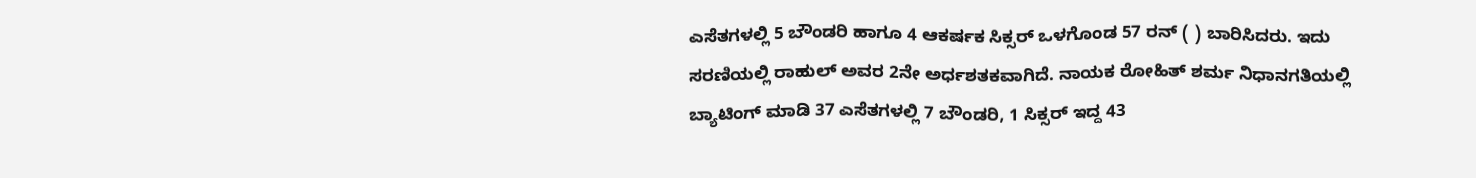ಎಸೆತಗಳಲ್ಲಿ 5 ಬೌಂಡರಿ ಹಾಗೂ 4 ಆಕರ್ಷಕ ಸಿಕ್ಸರ್‌ ಒಳಗೊಂಡ 57 ರನ್‌ ( ) ಬಾರಿಸಿದರು. ಇದು ಸರಣಿಯಲ್ಲಿ ರಾಹುಲ್‌ ಅವರ 2ನೇ ಅರ್ಧಶತಕವಾಗಿದೆ. ನಾಯಕ ರೋಹಿತ್‌ ಶರ್ಮ ನಿಧಾನಗತಿಯಲ್ಲಿ ಬ್ಯಾಟಿಂಗ್‌ ಮಾಡಿ 37 ಎಸೆತಗಳಲ್ಲಿ 7 ಬೌಂಡರಿ, 1 ಸಿಕ್ಸರ್‌ ಇದ್ದ 43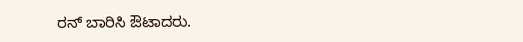ರನ್‌ ಬಾರಿಸಿ ಔಟಾದರು.